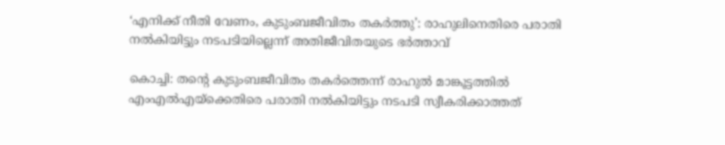‘എനിക്ക് നീതി വേണം, കുടുംബജീവിതം തകര്‍ത്തു’: രാഹുലിനെതിരെ പരാതി നല്‍കിയിട്ടും നടപടിയില്ലെന്ന് അതിജീവിതയുടെ ഭര്‍ത്താവ്

കൊച്ചി: തന്റെ കുടുംബജീവിതം തകര്‍ത്തെന്ന് രാഹുല്‍ മാങ്കൂട്ടത്തില്‍ എംഎല്‍എയ്‌ക്കെതിരെ പരാതി നല്‍കിയിട്ടും നടപടി സ്വീകരിക്കാത്തത്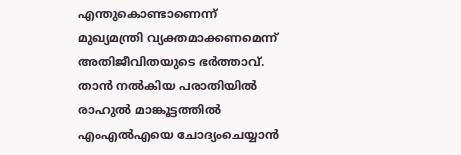എന്തുകൊണ്ടാണെന്ന് മുഖ്യമന്ത്രി വ്യക്തമാക്കണമെന്ന് അതിജീവിതയുടെ ഭര്‍ത്താവ്. താന്‍ നല്‍കിയ പരാതിയില്‍ രാഹുല്‍ മാങ്കൂട്ടത്തില്‍ എംഎല്‍എയെ ചോദ്യംചെയ്യാന്‍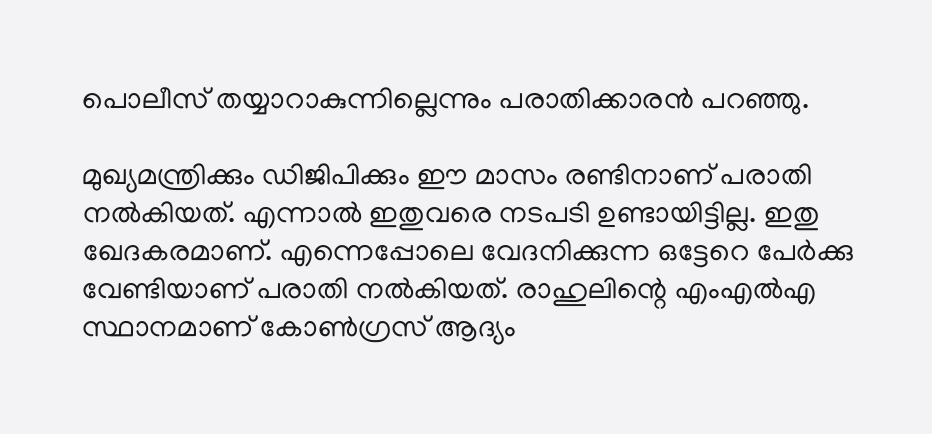പൊലീസ് തയ്യാറാകുന്നില്ലെന്നും പരാതിക്കാരന്‍ പറഞ്ഞു.

മുഖ്യമന്ത്രിക്കും ഡിജിപിക്കും ഈ മാസം രണ്ടിനാണ് പരാതി നല്‍കിയത്. എന്നാല്‍ ഇതുവരെ നടപടി ഉണ്ടായിട്ടില്ല. ഇതു ഖേദകരമാണ്. എന്നെപ്പോലെ വേദനിക്കുന്ന ഒട്ടേറെ പേര്‍ക്കു വേണ്ടിയാണ് പരാതി നല്‍കിയത്. രാഹുലിന്റെ എംഎല്‍എ സ്ഥാനമാണ് കോണ്‍ഗ്രസ് ആദ്യം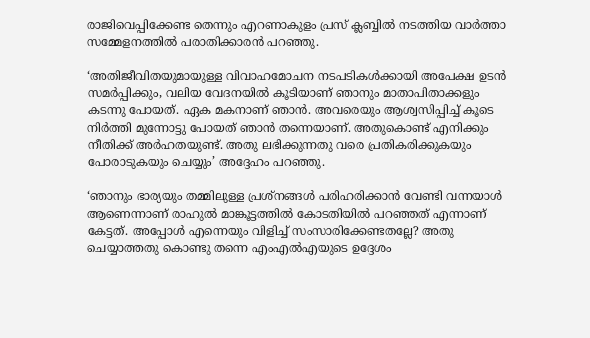രാജിവെപ്പിക്കേണ്ട തെന്നും എറണാകുളം പ്രസ് ക്ലബ്ബില്‍ നടത്തിയ വാര്‍ത്താ സമ്മേളനത്തില്‍ പരാതിക്കാരന്‍ പറഞ്ഞു.

‘അതിജീവിതയുമായുള്ള വിവാഹമോചന നടപടികള്‍ക്കായി അപേക്ഷ ഉടന്‍ സമര്‍പ്പിക്കും, വലിയ വേദനയില്‍ കൂടിയാണ് ഞാനും മാതാപിതാക്കളും കടന്നു പോയത്. ഏക മകനാണ് ഞാന്‍. അവരെയും ആശ്വസിപ്പിച്ച് കൂടെ നിര്‍ത്തി മുന്നോട്ടു പോയത് ഞാന്‍ തന്നെയാണ്. അതുകൊണ്ട് എനിക്കും നീതിക്ക് അര്‍ഹതയുണ്ട്. അതു ലഭിക്കുന്നതു വരെ പ്രതികരിക്കുകയും പോരാടുകയും ചെയ്യും’ അദ്ദേഹം പറഞ്ഞു.

‘ഞാനും ഭാര്യയും തമ്മിലുള്ള പ്രശ്‌നങ്ങള്‍ പരിഹരിക്കാന്‍ വേണ്ടി വന്നയാള്‍ ആണെന്നാണ് രാഹുല്‍ മാങ്കൂട്ടത്തില്‍ കോടതിയില്‍ പറഞ്ഞത് എന്നാണ് കേട്ടത്. അപ്പോള്‍ എന്നെയും വിളിച്ച് സംസാരിക്കേണ്ടതല്ലേ? അതു ചെയ്യാത്തതു കൊണ്ടു തന്നെ എംഎല്‍എയുടെ ഉദ്ദേശം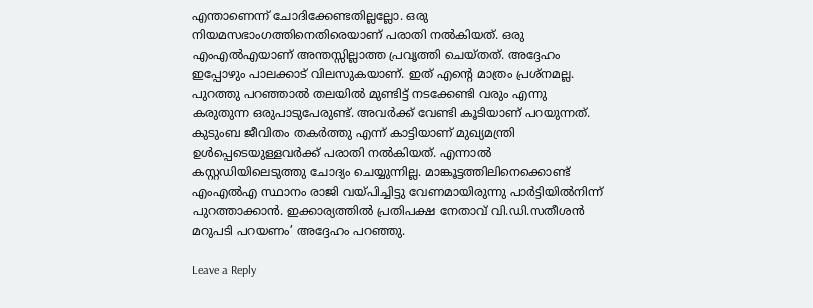എന്താണെന്ന് ചോദിക്കേണ്ടതില്ലല്ലോ. ഒരു നിയമസഭാംഗത്തിനെതിരെയാണ് പരാതി നല്‍കിയത്. ഒരു എംഎല്‍എയാണ് അന്തസ്സില്ലാത്ത പ്രവൃത്തി ചെയ്തത്. അദ്ദേഹം ഇപ്പോഴും പാലക്കാട് വിലസുകയാണ്. ഇത് എന്റെ മാത്രം പ്രശ്‌നമല്ല. പുറത്തു പറഞ്ഞാല്‍ തലയില്‍ മുണ്ടിട്ട് നടക്കേണ്ടി വരും എന്നു കരുതുന്ന ഒരുപാടുപേരുണ്ട്. അവര്‍ക്ക് വേണ്ടി കൂടിയാണ് പറയുന്നത്. കുടുംബ ജീവിതം തകര്‍ത്തു എന്ന് കാട്ടിയാണ് മുഖ്യമന്ത്രി ഉള്‍പ്പെടെയുള്ളവര്‍ക്ക് പരാതി നല്‍കിയത്. എന്നാല്‍ കസ്റ്റഡിയിലെടുത്തു ചോദ്യം ചെയ്യുന്നില്ല. മാങ്കൂട്ടത്തിലിനെക്കൊണ്ട് എംഎല്‍എ സ്ഥാനം രാജി വയ്പിച്ചിട്ടു വേണമായിരുന്നു പാര്‍ട്ടിയില്‍നിന്ന് പുറത്താക്കാന്‍. ഇക്കാര്യത്തില്‍ പ്രതിപക്ഷ നേതാവ് വി.ഡി.സതീശന്‍ മറുപടി പറയണം’ അദ്ദേഹം പറഞ്ഞു.

Leave a Reply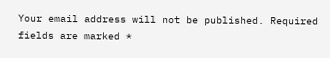Your email address will not be published. Required fields are marked *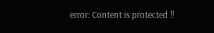error: Content is protected !!